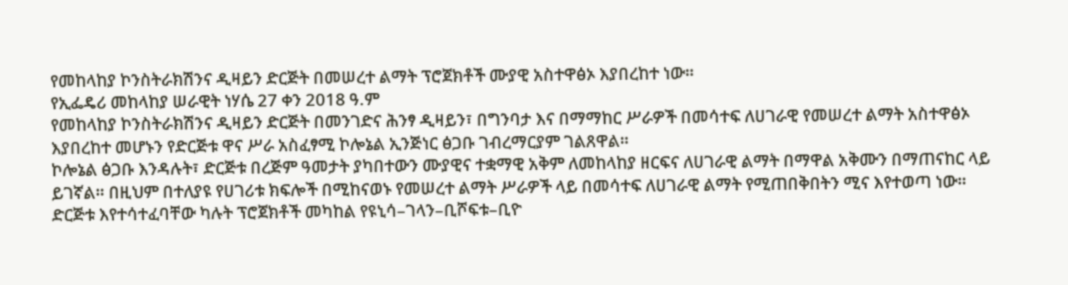የመከላከያ ኮንስትራክሽንና ዲዛይን ድርጅት በመሠረተ ልማት ፕሮጀክቶች ሙያዊ አስተዋፅኦ እያበረከተ ነው።
የኢፌዴሪ መከላከያ ሠራዊት ነሃሴ 27 ቀን 2018 ዓ.ም
የመከላከያ ኮንስትራክሽንና ዲዛይን ድርጅት በመንገድና ሕንፃ ዲዛይን፣ በግንባታ እና በማማከር ሥራዎች በመሳተፍ ለሀገራዊ የመሠረተ ልማት አስተዋፅኦ እያበረከተ መሆኑን የድርጅቱ ዋና ሥራ አስፈፃሚ ኮሎኔል ኢንጅነር ፅጋቡ ገብረማርያም ገልጸዋል።
ኮሎኔል ፅጋቡ እንዳሉት፣ ድርጅቱ በረጅም ዓመታት ያካበተውን ሙያዊና ተቋማዊ አቅም ለመከላከያ ዘርፍና ለሀገራዊ ልማት በማዋል አቅሙን በማጠናከር ላይ ይገኛል። በዚህም በተለያዩ የሀገሪቱ ክፍሎች በሚከናወኑ የመሠረተ ልማት ሥራዎች ላይ በመሳተፍ ለሀገራዊ ልማት የሚጠበቅበትን ሚና እየተወጣ ነው።
ድርጅቱ እየተሳተፈባቸው ካሉት ፕሮጀክቶች መካከል የዩኒሳ–ገላን–ቢሾፍቱ–ቢዮ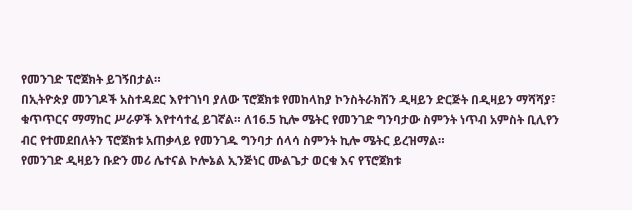የመንገድ ፕሮጀክት ይገኝበታል።
በኢትዮጵያ መንገዶች አስተዳደር እየተገነባ ያለው ፕሮጀክቱ የመከላከያ ኮንስትራክሽን ዲዛይን ድርጅት በዲዛይን ማሻሻያ፣ ቁጥጥርና ማማከር ሥራዎች እየተሳተፈ ይገኛል። ለ16.5 ኪሎ ሜትር የመንገድ ግንባታው ስምንት ነጥብ አምስት ቢሊየን ብር የተመደበለትን ፕሮጀክቱ አጠቃላይ የመንገዱ ግንባታ ሰላሳ ስምንት ኪሎ ሜትር ይረዝማል።
የመንገድ ዲዛይን ቡድን መሪ ሌተናል ኮሎኔል ኢንጅነር ሙልጌታ ወርቁ እና የፕሮጀክቱ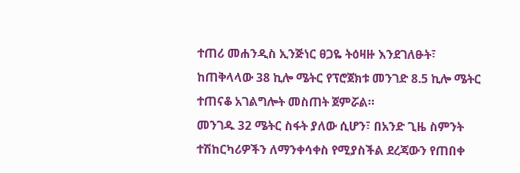ተጠሪ መሐንዲስ ኢንጅነር ፀጋዬ ትዕዛዙ እንደገለፁት፣ ከጠቅላላው 38 ኪሎ ሜትር የፕሮጀክቱ መንገድ 8.5 ኪሎ ሜትር ተጠናቆ አገልግሎት መስጠት ጀምሯል።
መንገዱ 32 ሜትር ስፋት ያለው ሲሆን፣ በአንድ ጊዜ ስምንት ተሽከርካሪዎችን ለማንቀሳቀስ የሚያስችል ደረጃውን የጠበቀ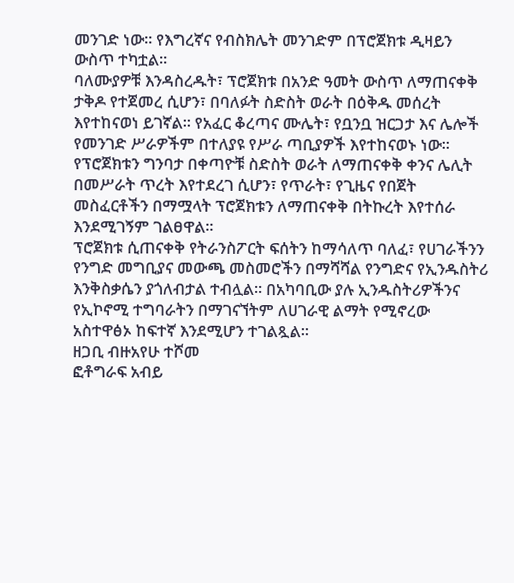መንገድ ነው። የእግረኛና የብስክሌት መንገድም በፕሮጀክቱ ዲዛይን ውስጥ ተካቷል።
ባለሙያዎቹ እንዳስረዱት፣ ፕሮጀክቱ በአንድ ዓመት ውስጥ ለማጠናቀቅ ታቅዶ የተጀመረ ሲሆን፣ በባለፉት ስድስት ወራት በዕቅዱ መሰረት እየተከናወነ ይገኛል። የአፈር ቆረጣና ሙሌት፣ የቧንቧ ዝርጋታ እና ሌሎች የመንገድ ሥራዎችም በተለያዩ የሥራ ጣቢያዎች እየተከናወኑ ነው።
የፕሮጀክቱን ግንባታ በቀጣዮቹ ስድስት ወራት ለማጠናቀቅ ቀንና ሌሊት በመሥራት ጥረት እየተደረገ ሲሆን፣ የጥራት፣ የጊዜና የበጀት መስፈርቶችን በማሟላት ፕሮጀክቱን ለማጠናቀቅ በትኩረት እየተሰራ እንደሚገኝም ገልፀዋል።
ፕሮጀክቱ ሲጠናቀቅ የትራንስፖርት ፍሰትን ከማሳለጥ ባለፈ፣ የሀገራችንን የንግድ መግቢያና መውጫ መስመሮችን በማሻሻል የንግድና የኢንዱስትሪ እንቅስቃሴን ያጎለብታል ተብሏል። በአካባቢው ያሉ ኢንዱስትሪዎችንና የኢኮኖሚ ተግባራትን በማገናኘትም ለሀገራዊ ልማት የሚኖረው አስተዋፅኦ ከፍተኛ እንደሚሆን ተገልጿል።
ዘጋቢ ብዙአየሁ ተሾመ
ፎቶግራፍ አብይ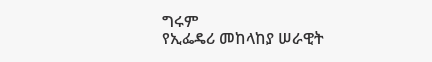ግሩም
የኢፌዴሪ መከላከያ ሠራዊት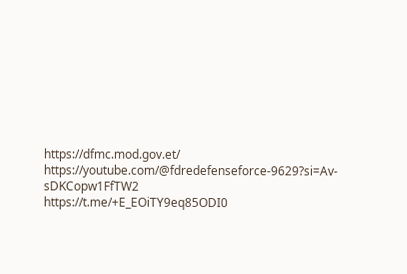https://dfmc.mod.gov.et/
https://youtube.com/@fdredefenseforce-9629?si=Av-sDKCopw1FfTW2
https://t.me/+E_EOiTY9eq85ODI0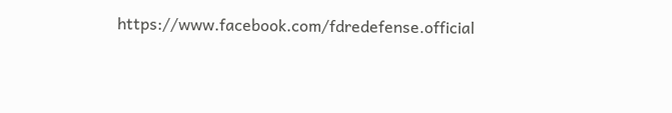https://www.facebook.com/fdredefense.official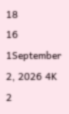18
16
1September 2, 2026 4K 2